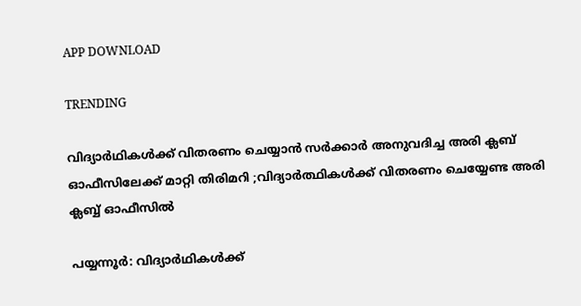APP DOWNLOAD

TRENDING

വിദ്യാര്‍ഥികള്‍ക്ക് വിതരണം ചെയ്യാന്‍ സര്‍ക്കാര്‍ അനുവദിച്ച അരി ക്ലബ് ഓഫീസിലേക്ക് മാറ്റി തിരിമറി ;വിദ്യാര്‍ത്ഥികള്‍ക്ക് വിതരണം ചെയ്യേണ്ട അരി ക്ലബ്ബ് ഓഫീസില്‍

പയ്യന്നൂര്‍: വിദ്യാര്‍ഥികള്‍ക്ക്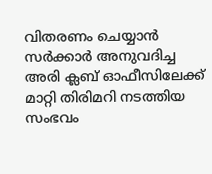വിതരണം ചെയ്യാന്‍ സര്‍ക്കാര്‍ അനുവദിച്ച അരി ക്ലബ് ഓഫീസിലേക്ക് മാറ്റി തിരിമറി നടത്തിയ സംഭവം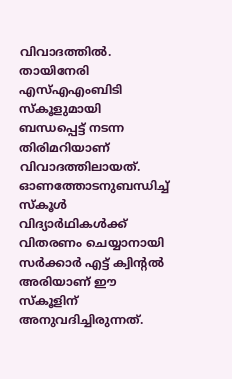വിവാദത്തില്‍. തായിനേരി എസ്എഎംബിടി സ്‌കൂളുമായി ബന്ധപ്പെട്ട് നടന്ന തിരിമറിയാണ് വിവാദത്തിലായത്. ഓണത്തോടനുബന്ധിച്ച് സ്‌കൂള്‍ വിദ്യാര്‍ഥികള്‍ക്ക് വിതരണം ചെയ്യാനായി സര്‍ക്കാര്‍ എട്ട് ക്വിന്റല്‍ അരിയാണ് ഈ സ്‌കൂളിന് അനുവദിച്ചിരുന്നത്.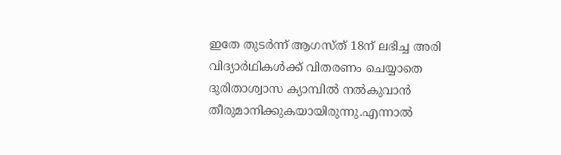ഇതേ തുടര്‍ന്ന് ആഗസ്ത് 18ന് ലഭിച്ച അരി വിദ്യാര്‍ഥികള്‍ക്ക് വിതരണം ചെയ്യാതെ ദുരിതാശ്വാസ ക്യാമ്പില്‍ നല്‍കുവാന്‍ തീരുമാനിക്കുകയായിരുന്നു.എന്നാല്‍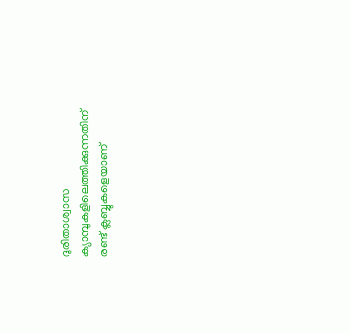ദുരിതാശ്വാസ ക്യാമ്പുകളിലെത്തിക്കുന്നതിന് രണ്ട് ക്ലബ്ബുകളെയാണ്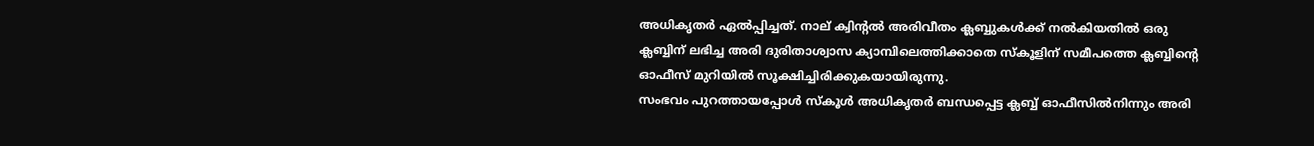അധികൃതര്‍ ഏല്‍പ്പിച്ചത്. നാല് ക്വിന്റല്‍ അരിവീതം ക്ലബ്ബുകള്‍ക്ക് നല്‍കിയതില്‍ ഒരു ക്ലബ്ബിന് ലഭിച്ച അരി ദുരിതാശ്വാസ ക്യാമ്പിലെത്തിക്കാതെ സ്‌കൂളിന് സമീപത്തെ ക്ലബ്ബിന്റെ ഓഫീസ് മുറിയില്‍ സൂക്ഷിച്ചിരിക്കുകയായിരുന്നു.
സംഭവം പുറത്തായപ്പോള്‍ സ്‌കൂള്‍ അധികൃതര്‍ ബന്ധപ്പെട്ട ക്ലബ്ബ് ഓഫീസില്‍നിന്നും അരി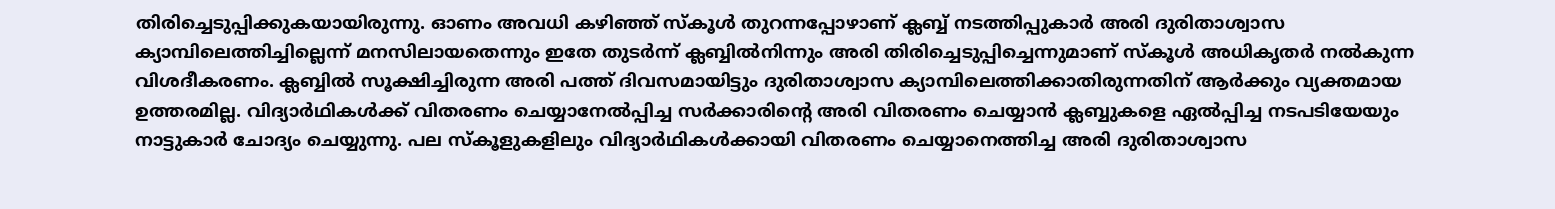തിരിച്ചെടുപ്പിക്കുകയായിരുന്നു. ഓണം അവധി കഴിഞ്ഞ് സ്‌കൂള്‍ തുറന്നപ്പോഴാണ് ക്ലബ്ബ് നടത്തിപ്പുകാര്‍ അരി ദുരിതാശ്വാസ ക്യാമ്പിലെത്തിച്ചില്ലെന്ന് മനസിലായതെന്നും ഇതേ തുടര്‍ന്ന് ക്ലബ്ബില്‍നിന്നും അരി തിരിച്ചെടുപ്പിച്ചെന്നുമാണ് സ്‌കൂള്‍ അധികൃതര്‍ നല്‍കുന്ന വിശദീകരണം. ക്ലബ്ബില്‍ സൂക്ഷിച്ചിരുന്ന അരി പത്ത് ദിവസമായിട്ടും ദുരിതാശ്വാസ ക്യാമ്പിലെത്തിക്കാതിരുന്നതിന് ആര്‍ക്കും വ്യക്തമായ ഉത്തരമില്ല. വിദ്യാര്‍ഥികള്‍ക്ക് വിതരണം ചെയ്യാനേല്‍പ്പിച്ച സര്‍ക്കാരിന്റെ അരി വിതരണം ചെയ്യാന്‍ ക്ലബ്ബുകളെ ഏല്‍പ്പിച്ച നടപടിയേയും നാട്ടുകാര്‍ ചോദ്യം ചെയ്യുന്നു. പല സ്‌കൂളുകളിലും വിദ്യാര്‍ഥികള്‍ക്കായി വിതരണം ചെയ്യാനെത്തിച്ച അരി ദുരിതാശ്വാസ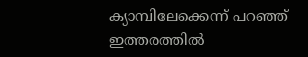ക്യാമ്പിലേക്കെന്ന് പറഞ്ഞ് ഇത്തരത്തില്‍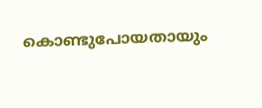കൊണ്ടുപോയതായും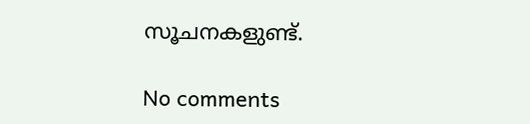സൂചനകളുണ്ട്.

No comments